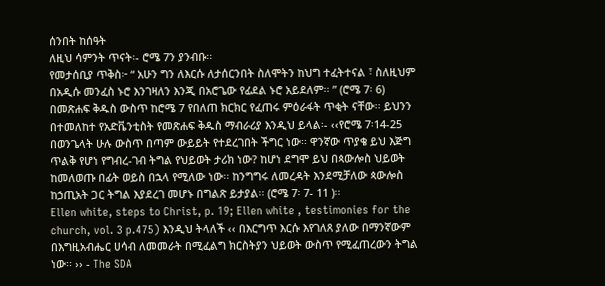ሰንበት ከሰዓት
ለዚህ ሳምንት ጥናት፡- ሮሜ 7ን ያንብቡ፡፡
የመታሰቢያ ጥቅስ፦ “ አሁን ግን ለእርሱ ለታሰርንበት ስለሞትን ከህግ ተፈትተናል ፣ ስለዚህም በአዲሱ መንፈስ ኑሮ እንገዛለን እንጂ በአሮጌው የፊደል ኑሮ አይደለም፡፡ ” (ሮሜ 7፡ 6)
በመጽሐፍ ቅዱስ ውስጥ ከሮሜ 7 የበለጠ ክርክር የፈጠሩ ምዕራፋት ጥቂት ናቸው፡፡ ይህንን በተመለከተ የአድቬንቲስት የመጽሐፍ ቅዱስ ማብራሪያ እንዲህ ይላል፡- ‹‹የሮሜ 7፡14-25 በወንጌላት ሁሉ ውስጥ በጣም ውይይት የተደረገበት ችግር ነው፡፡ ዋንኛው ጥያቄ ይህ እጅግ ጥልቅ የሆነ የግብረ-ገብ ትግል የህይወት ታሪክ ነው? ከሆነ ደግሞ ይህ በጳውሎስ ህይወት ከመለወጡ በፊት ወይስ በኋላ የሚለው ነው፡፡ ከንግግሩ ለመረዳት እንደሚቻለው ጳውሎስ ከኃጢአት ጋር ትግል እያደረገ መሆኑ በግልጽ ይታያል፡፡ (ሮሜ 7፡ 7- 11 )፡፡
Ellen white, steps to Christ, p. 19; Ellen white , testimonies for the church, vol. 3 p.475) እንዲህ ትላለች ‹‹ በእርግጥ እርሱ እየገለጸ ያለው በማንኛውም በእግዚአብሔር ሀሳብ ለመመራት በሚፈልግ ክርስትያን ህይወት ውስጥ የሚፈጠረውን ትግል ነው፡፡ ›› - The SDA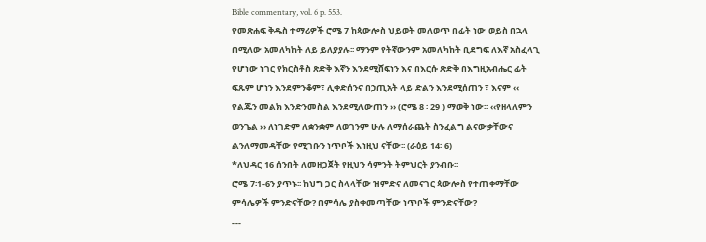Bible commentary, vol. 6 p. 553.
የመጽሐፍ ቅዱስ ተማሪዎች ሮሜ 7 ከጳውሎስ ህይወት መለወጥ በፊት ነው ወይስ በኋላ በሚለው አመለካከት ለይ ይለያያሉ፡፡ ማንም የትኛውንም አመለካከት ቢደግፍ ለእኛ አስፈላጊ የሆነው ነገር የክርስቶስ ጽድቅ እኛን እንደሚሸፍነን እና በእርሱ ጽድቅ በእግዚአብሔር ፊት ፍጹም ሆነን እንደምንቆም፣ ሊቀድሰንና በኃጢአት ላይ ድልን እንደሚሰጠን ፣ እናም ‹‹ የልጁን መልክ እንድንመስል እንደሚለውጠን ›› (ሮሜ 8 ፡ 29 ) ማወቅ ነው፡፡ ‹‹የዘላለምን ወንጌል ›› ለነገድም ለቋንቋም ለወገንም ሁሉ ለማሰራጨት ስንፈልግ ልናውቃቸውና ልንለማመዳቸው የሚገቡን ነጥቦች እነዚህ ናቸው፡፡ (ራዕይ 14፡ 6)
*ለህዳር 16 ሰንበት ለመዘጋጀት የዚህን ሳምንት ትምህርት ያንብቡ፡፡
ሮሜ 7፡1-6ን ያጥኑ፡፡ ከህግ ጋር ስላላቸው ዝምድና ለመናገር ጳውሎስ የተጠቀማቸው ምሳሌዎች ምንድናቸው? በምሳሌ ያስቀመጣቸው ነጥቦች ምንድናቸው?
---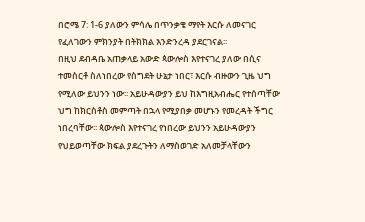በሮሜ 7: 1-6 ያለውን ምሳሌ በጥንቃቄ ማየት እርሱ ለመናገር የፈለገውን ምክንያት በትክክል እንድንረዳ ያደርገናል፡፡
በዚህ ደብዳቤ አጠቃላይ አውድ ጳውሎስ እየተናገረ ያለው በሲና ተመስርቶ ስለነበረው የስግደት ሁኔታ ነበር፣ እርሱ ብዙውን ጊዜ ህግ የሚለው ይህንን ነው፡፡ አይሁዳውያን ይህ ከእግዚአብሔር የተሰጣቸው ህግ ከክርስቶስ መምጣት በኋላ የሚያበቃ መሆኑን የመረዳት ችግር ነበረባቸው፡፡ ጳውሎስ እየተናገረ የነበረው ይህንን አይሁዳውያን የህይወጣቸው ክፍል ያደረጉትን ለማስወገድ አለመቻላቸውን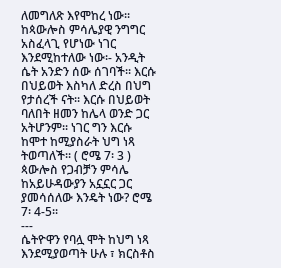ለመግለጽ እየሞከረ ነው፡፡
ከጳውሎስ ምሳሌያዊ ንግግር አስፈላጊ የሆነው ነገር እንደሚከተለው ነው፡- አንዲት ሴት አንድን ሰው ሰገባች፡፡ እርሱ በህይወት እስካለ ድረስ በህግ የታሰረች ናት፡፡ እርሱ በህይወት ባለበት ዘመን ከሌላ ወንድ ጋር አትሆንም፡፡ ነገር ግን እርሱ ከሞተ ከሚያስራት ህግ ነጻ ትወጣለች፡፡ ( ሮሜ 7፡ 3 )
ጳውሎስ የጋብቻን ምሳሌ ከአይሁዳውያን አኗኗር ጋር ያመሳሰለው እንዴት ነው? ሮሜ 7፡ 4-5፡፡
---
ሴትዮዋን የባሏ ሞት ከህግ ነጻ እንደሚያወጣት ሁሉ ፣ ክርስቶስ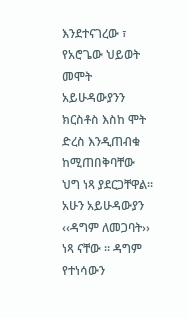እንደተናገረው ፣ የአሮጌው ህይወት መሞት አይሁዳውያንን ክርስቶስ እስከ ሞት ድረስ እንዲጠብቁ ከሚጠበቅባቸው ህግ ነጻ ያደርጋቸዋል፡፡
አሁን አይሁዳውያን ‹‹ዳግም ለመጋባት›› ነጻ ናቸው ፡፡ ዳግም የተነሳውን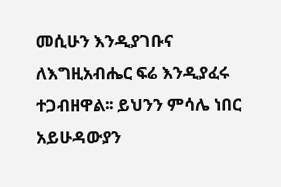መሲሁን እንዲያገቡና ለእግዚአብሔር ፍሬ እንዲያፈሩ ተጋብዘዋል፡፡ ይህንን ምሳሌ ነበር አይሁዳውያን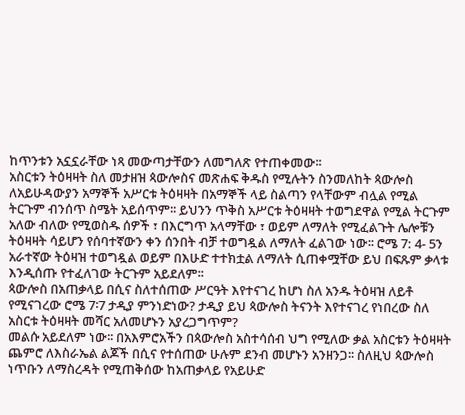ከጥንቱን አኗኗራቸው ነጻ መውጣታቸውን ለመግለጽ የተጠቀመው፡፡
አስርቱን ትዕዛዛት ስለ መታዘዝ ጳውሎስና መጽሐፍ ቅዱስ የሚሉትን ስንመለከት ጳውሎስ ለአይሁዳውያን አማኞች አሥርቱ ትዕዛዛት በአማኞች ላይ ስልጣን የላቸውም ብሏል የሚል ትርጉም ብንሰጥ ስሜት አይሰጥም፡፡ ይህንን ጥቅስ አሥርቱ ትዕዛዛት ተወግደዋል የሚል ትርጉም አለው ብለው የሚወስዱ ሰዎች ፣ በእርግጥ አላማቸው ፣ ወይም ለማለት የሚፈልጉት ሌሎቹን ትዕዛዛት ሳይሆን የሰባተኛውን ቀን ሰንበት ብቻ ተወግዷል ለማለት ፈልገው ነው፡፡ ሮሜ 7: 4- 5ን አራተኛው ትዕዛዝ ተወግዷል ወይም በእሁድ ተተክቷል ለማለት ሲጠቀሟቸው ይህ በፍጹም ቃላቱ እንዲሰጡ የተፈለገው ትርጉም አይደለም፡፡
ጳውሎስ በአጠቃላይ በሲና ስለተሰጠው ሥርዓት እየተናገረ ከሆነ ስለ አንዱ ትዕዛዝ ለይቶ የሚናገረው ሮሜ 7፡7 ታዲያ ምንነድነው? ታዲያ ይህ ጳውሎስ ትናንት እየተናገረ የነበረው ስለ አስርቱ ትዕዛዛት መሻር አለመሆኑን አያረጋግጥም?
መልሱ አይደለም ነው፡፡ በአእምሮአችን በጳውሎስ አስተሳሰብ ህግ የሚለው ቃል አስርቱን ትዕዛዛት ጨምሮ ለእስራኤል ልጆች በሲና የተሰጠው ሁሉም ደንብ መሆኑን አንዘንጋ፡፡ ስለዚህ ጳውሎስ ነጥቡን ለማስረዳት የሚጠቅሰው ከአጠቃላይ የአይሁድ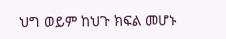ህግ ወይም ከህጉ ክፍል መሆኑ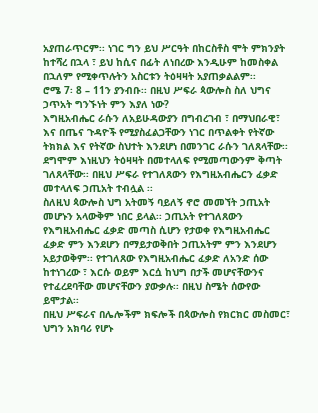አያጠራጥርም፡፡ ነገር ግን ይህ ሥርዓት በከርስቶስ ሞት ምክንያት ከተሻረ በኋላ ፣ ይህ ከሲና በፊት ለነበረው እንዲሁም ከመስቀል በኋለም የሚቀጥሉትን አስርቱን ትዕዛዛት አያጠቃልልም፡፡
ሮሜ 7፡ 8 – 11ን ያንብቡ፡፡ በዚህ ሥፍራ ጳውሎስ ስለ ህግና ኃጥአት ግንኙነት ምን እያለ ነው?
እግዚአብሔር ራሱን ለአይሁዳውያን በግብረገብ ፣ በማህበራዊ፣ እና በጤና ጉዳዮች የሚያስፈልጋቸውን ነገር በጥልቀት የትኛው ትክክል እና የትኛው ስህተት እንደሆነ በመንገር ራሱን ገለጸላቸው፡፡ ደግሞም እነዚህን ትዕዛዛት በመተላለፍ የሚመጣውንም ቅጣት ገለጸላቸው፡፡ በዚህ ሥፍራ የተገለጸውን የእግዚአብሔርን ፈቃድ መተላለፍ ኃጢአት ተብሏል ፡፡
ስለዚህ ጳውሎስ ህግ አትመኝ ባይለኝ ኖሮ መመኘት ኃጢአት መሆኑን አላውቅም ነበር ይላል፡፡ ኃጢአት የተገለጸውን የእግዚአብሔር ፈቃድ መጣስ ሲሆን የታወቀ የእግዚአብሔር ፈቃድ ምን እንደሆን በማይታወቅበት ኃጢአትም ምን እንደሆን አይታወቅም፡፡ የተገለጸው የእግዚአብሔር ፈቃድ ለአንድ ሰው ከተነገረው ፣ እርሱ ወይም እርሷ ከህግ በታች መሆናቸውንና የተፈረደባቸው መሆናቸውን ያውቃሉ፡፡ በዚህ ስሜት ሰውየው ይሞታል፡፡
በዚህ ሥፍራና በሌሎችም ክፍሎች በጳውሎስ የክርክር መስመር፣ ህግን አክባሪ የሆኑ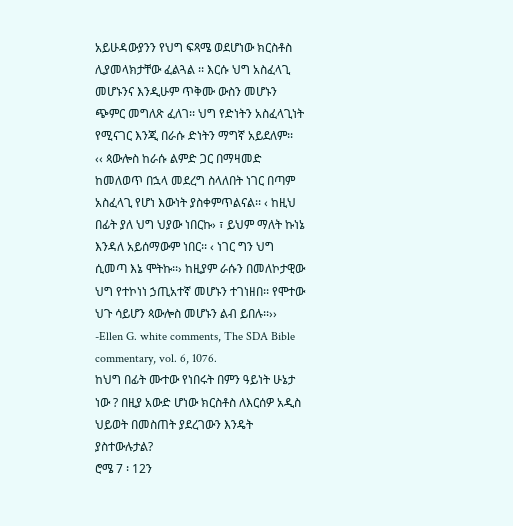አይሁዳውያንን የህግ ፍጻሜ ወደሆነው ክርስቶስ ሊያመላክታቸው ፈልጓል ፡፡ እርሱ ህግ አስፈላጊ መሆኑንና እንዲሁም ጥቅሙ ውስን መሆኑን ጭምር መግለጽ ፈለገ፡፡ ህግ የድነትን አስፈላጊነት የሚናገር እንጂ በራሱ ድነትን ማግኛ አይደለም፡፡
‹‹ ጳውሎስ ከራሱ ልምድ ጋር በማዛመድ ከመለወጥ በኋላ መደረግ ስላለበት ነገር በጣም አስፈላጊ የሆነ እውነት ያስቀምጥልናል፡፡ ‹ ከዚህ በፊት ያለ ህግ ህያው ነበርኩ› ፣ ይህም ማለት ኩነኔ እንዳለ አይሰማውም ነበር፡፡ ‹ ነገር ግን ህግ ሲመጣ እኔ ሞትኩ፡፡› ከዚያም ራሱን በመለኮታዊው ህግ የተኮነነ ኃጢአተኛ መሆኑን ተገነዘበ፡፡ የሞተው ህጉ ሳይሆን ጳውሎስ መሆኑን ልብ ይበሉ፡፡›› -Ellen G. white comments, The SDA Bible commentary, vol. 6, 1076.
ከህግ በፊት ሙተው የነበሩት በምን ዓይነት ሁኔታ ነው ? በዚያ አውድ ሆነው ክርስቶስ ለእርሰዎ አዲስ ህይወት በመስጠት ያደረገውን እንዴት ያስተውሉታል?
ሮሜ 7 ፡ 12ን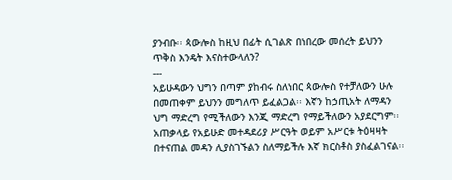ያንብቡ፡፡ ጳውሎስ ከዚህ በፊት ሲገልጽ በነበረው መሰረት ይህንን ጥቅስ እንዴት እናስተውላለን?
---
አይሁዳውን ህግን በጣም ያከብሩ ስለነበር ጳውሎስ የተቻለውን ሁሉ በመጠቀም ይህንን መግለጥ ይፈልጋል፡፡ እኛን ከኃጢአት ለማዳን ህግ ማድረግ የሚችለውን እንጂ ማድረግ የማይችለውን አያደርግም፡፡ አጠቃላይ የአይሁድ መተዳደሪያ ሥርዓት ወይም አሥርቱ ትዕዛዛት በተናጠል መዳን ሊያስገኙልን ስለማይችሉ እኛ ክርስቶስ ያስፈልገናል፡፡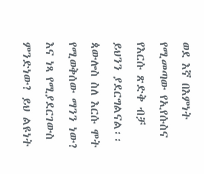ወደ እኛ በእምነት የሚመጣው የኢየሱስና የእርሱ ጽድቅ ብቻ ይህንን ያደርግልናል፡፡
ጳውሎስ ስለ እርሱ ሞት የሚወቅሰው ማንን ነው? እና ነጻ የሚያደርገውስ ምንድነው? ይህ ልዩነት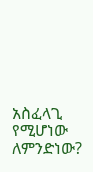አስፈላጊ የሚሆነው ለምንድነው?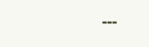---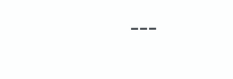---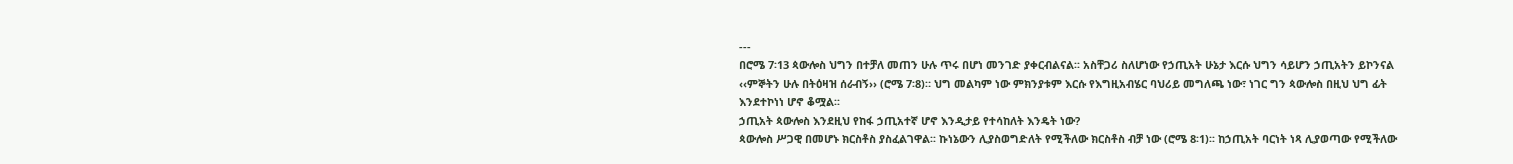---
በሮሜ 7፡13 ጳውሎስ ህግን በተቻለ መጠን ሁሉ ጥሩ በሆነ መንገድ ያቀርብልናል፡፡ አስቸጋሪ ስለሆነው የኃጢአት ሁኔታ እርሱ ህግን ሳይሆን ኃጢአትን ይኮንናል ‹‹ምኞትን ሁሉ በትዕዛዝ ሰራብኝ›› (ሮሜ 7፡8)። ህግ መልካም ነው ምክንያቱም እርሱ የእግዚአብሄር ባህሪይ መግለጫ ነው፣ ነገር ግን ጳውሎስ በዚህ ህግ ፊት እንደተኮነነ ሆኖ ቆሟል፡፡
ኃጢአት ጳውሎስ እንደዚህ የከፋ ኃጢአተኛ ሆኖ እንዲታይ የተሳከለት እንዴት ነው?
ጳውሎስ ሥጋዊ በመሆኑ ክርስቶስ ያስፈልገዋል፡፡ ኩነኔውን ሊያስወግድለት የሚችለው ክርስቶስ ብቻ ነው (ሮሜ 8፡1)፡፡ ከኃጢአት ባርነት ነጻ ሊያወጣው የሚችለው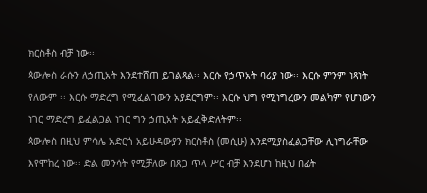ክርስቶስ ብቻ ነው፡፡
ጳውሎስ ራሱን ለኃጢአት እንደተሸጠ ይገልጻል፡፡ እርሱ የኃጥአት ባሪያ ነው፡፡ እርሱ ምንም ነጻነት የለውም ፡፡ እርሱ ማድረግ የሚፈልገውን አያደርግም፡፡ እርሱ ህግ የሚነግረውን መልካም የሆነውን ነገር ማድረግ ይፈልጋል ነገር ግን ኃጢአት አይፈቅድለትም፡፡
ጳውሎስ በዚህ ምሳሌ አድርጎ አይሁዳውያን ክርስቶስ (መሲሁ) እንደሚያስፈልጋቸው ሊነግራቸው እየሞከረ ነው፡፡ ድል መንሳት የሚቻለው በጸጋ ጥላ ሥር ብቻ እንደሆነ ከዚህ በፊት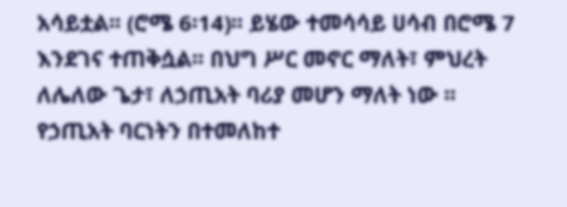አሳይቷል፡፡ (ሮሜ 6፡14)፡፡ ይሄው ተመሳሳይ ሀሳብ በሮሜ 7 እንደገና ተጠቅሷል፡፡ በህግ ሥር መኖር ማለት፣ ምህረት ለሌለው ጌታ፣ ለኃጢአት ባሪያ መሆን ማለት ነው ፡፡
የኃጢአት ባርነትን በተመለከተ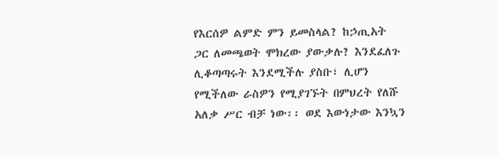የእርሰዎ ልምድ ምን ይመስላል? ከኃጢአት ጋር ለመጫወት ሞክረው ያውቃሉ? እንደፈለጉ ሊቆጣጣሩት እንደሚችሉ ያስቡ፣ ሊሆን የሚችለው ራስዎን የሚያገኙት በምህረት የለሹ አለቃ ሥር ብቻ ነው፡፡ ወደ እውነታው እንኳን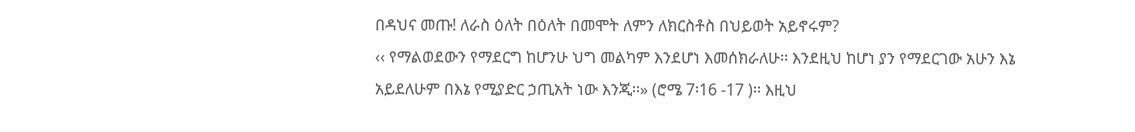በዳህና መጡ! ለራስ ዕለት በዕለት በመሞት ለምን ለክርስቶስ በህይወት አይኖሩም?
‹‹ የማልወደውን የማደርግ ከሆንሁ ህግ መልካም እንደሆነ እመሰክራለሁ፡፡ እንደዚህ ከሆነ ያን የማደርገው አሁን እኔ አይደለሁም በእኔ የሚያድር ኃጢአት ነው እንጂ፡፡» (ሮሜ 7፡16 -17 )፡፡ እዚህ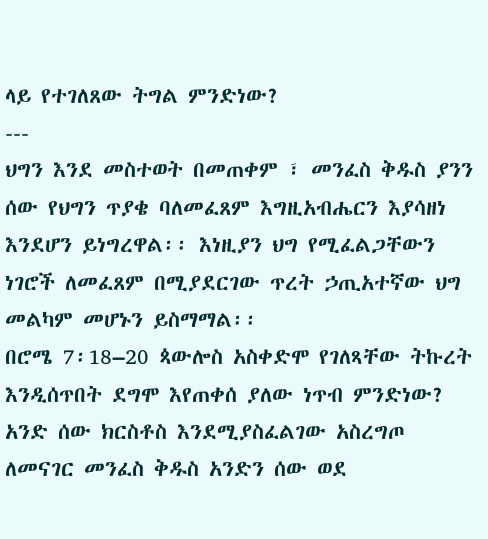ላይ የተገለጸው ትግል ምንድነው?
---
ህግን እንደ መስተወት በመጠቀም ፣ መንፈስ ቅዱስ ያንን ሰው የህግን ጥያቄ ባለመፈጸም እግዚአብሔርን እያሳዘነ እንደሆን ይነግረዋል፡፡ እነዚያን ህግ የሚፈልጋቸውን ነገሮች ለመፈጸም በሚያደርገው ጥረት ኃጢአተኛው ህግ መልካም መሆኑን ይስማማል፡፡
በሮሜ 7፡18–20 ጳውሎስ አስቀድሞ የገለጻቸው ትኩረት እንዲሰጥበት ደግሞ እየጠቀሰ ያለው ነጥብ ምንድነው?
አንድ ሰው ክርስቶስ እንደሚያስፈልገው አስረግጦ ለመናገር መንፈስ ቅዱስ አንድን ሰው ወደ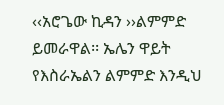‹‹አሮጌው ኪዳን ››ልምምድ ይመራዋል፡፡ ኤሌን ዋይት የእስራኤልን ልምምድ እንዲህ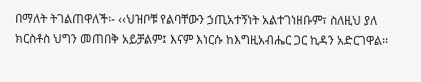በማለት ትገልጠዋለች፡- ‹‹ህዝቦቹ የልባቸውን ኃጢአተኝነት አልተገነዘቡም፣ ስለዚህ ያለ ክርስቶስ ህግን መጠበቅ አይቻልም፤ እናም እነርሱ ከእግዚአብሔር ጋር ኪዳን አድርገዋል፡፡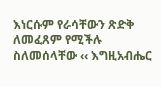እነርሱም የራሳቸውን ጽድቅ ለመፈጸም የሚችሉ ስለመሰላቸው ‹‹ እግዚአብሔር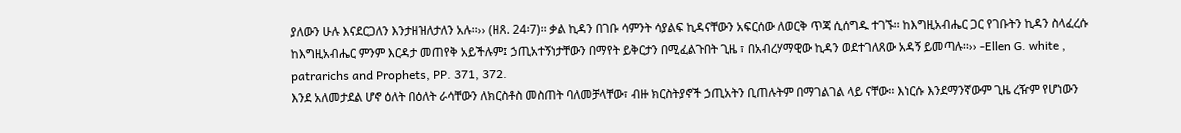ያለውን ሁሉ እናደርጋለን እንታዘዝለታለን አሉ፡፡›› (ዘጸ. 24፡7)፡፡ ቃል ኪዳን በገቡ ሳምንት ሳያልፍ ኪዳናቸውን አፍርሰው ለወርቅ ጥጃ ሲሰግዱ ተገኙ፡፡ ከእግዚአብሔር ጋር የገቡትን ኪዳን ስላፈረሱ ከእግዚአብሔር ምንም እርዳታ መጠየቅ አይችሉም፤ ኃጢአተኝነታቸውን በማየት ይቅርታን በሚፈልጉበት ጊዜ ፣ በአብረሃማዊው ኪዳን ወደተገለጸው አዳኝ ይመጣሉ፡፡›› -Ellen G. white , patrarichs and Prophets, PP. 371, 372.
እንደ አለመታደል ሆኖ ዕለት በዕለት ራሳቸውን ለክርስቶስ መስጠት ባለመቻላቸው፣ ብዙ ክርስትያኖች ኃጢአትን ቢጠሉትም በማገልገል ላይ ናቸው፡፡ እነርሱ እንደማንኛውም ጊዜ ረዥም የሆነውን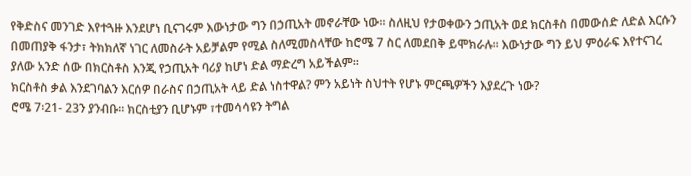የቅድስና መንገድ እየተጓዙ እንደሆነ ቢናገሩም እውነታው ግን በኃጢአት መኖራቸው ነው፡፡ ስለዚህ የታወቀውን ኃጢአት ወደ ክርስቶስ በመውሰድ ለድል እርሱን በመጠያቅ ፋንታ፣ ትክክለኛ ነገር ለመስራት አይቻልም የሚል ስለሚመስላቸው ከሮሜ 7 ስር ለመደበቅ ይሞክራሉ፡፡ እውነታው ግን ይህ ምዕራፍ እየተናገረ ያለው አንድ ሰው በክርስቶስ እንጂ የኃጢአት ባሪያ ከሆነ ድል ማድረግ አይችልም፡፡
ክርስቶስ ቃል እንደገባልን እርሰዎ በራስና በኃጢአት ላይ ድል ነስተዋል? ምን አይነት ስህተት የሆኑ ምርጫዎችን እያደረጉ ነው?
ሮሜ 7፡21- 23ን ያንብቡ፡፡ ክርስቲያን ቢሆኑም ፣ተመሳሳዩን ትግል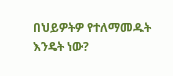በህይዎትዎ የተለማመዱት እንዴት ነው?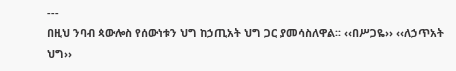---
በዚህ ንባብ ጳውሎስ የሰውነቱን ህግ ከኃጢአት ህግ ጋር ያመሳስለዋል፡፡ ‹‹በሥጋዬ›› ‹‹ለኃጥአት ህግ››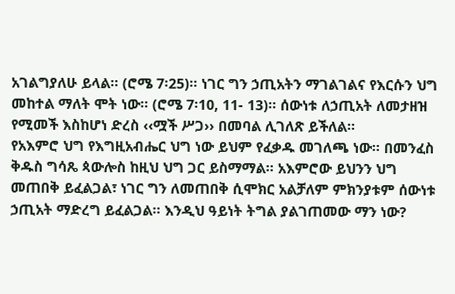አገልግያለሁ ይላል፡፡ (ሮሜ 7፡25)፡፡ ነገር ግን ኃጢአትን ማገልገልና የእርሱን ህግ መከተል ማለት ሞት ነው፡፡ (ሮሜ 7፡10, 11- 13)፡፡ ሰውነቱ ለኃጢአት ለመታዘዝ የሚመች እስከሆነ ድረስ ‹‹ሟች ሥጋ›› በመባል ሊገለጽ ይችለል፡፡
የአእምሮ ህግ የእግዚአብሔር ህግ ነው ይህም የፈቃዱ መገለጫ ነው፡፡ በመንፈስ ቅዱስ ግሳጼ ጳውሎስ ከዚህ ህግ ጋር ይስማማል፡፡ አእምሮው ይህንን ህግ መጠበቅ ይፈልጋል፣ ነገር ግን ለመጠበቅ ሲሞክር አልቻለም ምክንያቱም ሰውነቱ ኃጢአት ማድረግ ይፈልጋል፡፡ እንዲህ ዓይነት ትግል ያልገጠመው ማን ነው?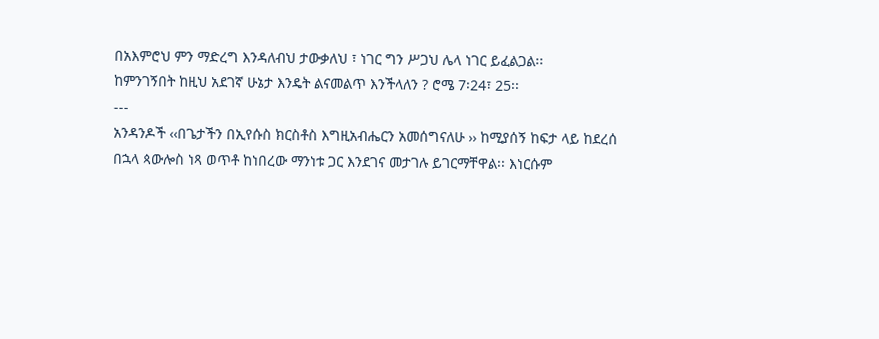በአእምሮህ ምን ማድረግ እንዳለብህ ታውቃለህ ፣ ነገር ግን ሥጋህ ሌላ ነገር ይፈልጋል፡፡
ከምንገኝበት ከዚህ አደገኛ ሁኔታ እንዴት ልናመልጥ እንችላለን ? ሮሜ 7፡24፣ 25፡፡
---
አንዳንዶች ‹‹በጌታችን በኢየሱስ ክርስቶስ እግዚአብሔርን አመሰግናለሁ ›› ከሚያሰኝ ከፍታ ላይ ከደረሰ በኋላ ጳውሎስ ነጻ ወጥቶ ከነበረው ማንነቱ ጋር እንደገና መታገሉ ይገርማቸዋል፡፡ እነርሱም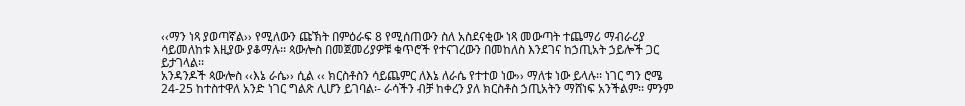‹‹ማን ነጻ ያወጣኛል›› የሚለውን ጩኽት በምዕራፍ 8 የሚሰጠውን ስለ አስደናቂው ነጻ መውጣት ተጨማሪ ማብራሪያ ሳይመለከቱ እዚያው ያቆማሉ፡፡ ጳውሎስ በመጀመሪያዎቹ ቁጥሮች የተናገረውን በመከለስ እንደገና ከኃጢአት ኃይሎች ጋር ይታገላል፡፡
አንዳንዶች ጳውሎስ ‹‹እኔ ራሴ›› ሲል ‹‹ ክርስቶስን ሳይጨምር ለእኔ ለራሴ የተተወ ነው›› ማለቱ ነው ይላሉ፡፡ ነገር ግን ሮሜ 24-25 ከተስተዋለ አንድ ነገር ግልጽ ሊሆን ይገባል፡- ራሳችን ብቻ ከቀረን ያለ ክርስቶስ ኃጢአትን ማሸነፍ አንችልም፡፡ ምንም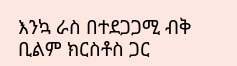እንኳ ራስ በተደጋጋሚ ብቅ ቢልም ክርስቶስ ጋር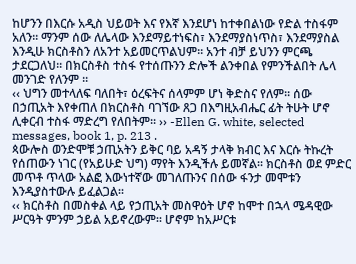ከሆንን በእርሱ አዲስ ህይወት እና የእኛ እንደሆነ ከተቀበልነው የድል ተስፋም አለን፡፡ ማንም ሰው ለሌላው እንደማይተነፍስ፣ እንደማያስነጥስ፣ እንደማያስል እንዲሁ ክርስቶስን ለአንተ አይመርጥልህም፡፡ አንተ ብቻ ይህንን ምርጫ ታደርጋለህ፡፡ በክርስቶስ ተስፋ የተሰጡንን ድሎች ልንቀበል የምንችልበት ሌላ መንገድ የለንም ፡፡
‹‹ ህግን መተላለፍ ባለበት፣ ዕረፍትና ሰላምም ሆነ ቅድስና የለም፡፡ ሰው በኃጢአት እየቀጠለ በክርስቶስ ባገኘው ጸጋ በእግዚአብሔር ፊት ትሁት ሆኖ ሊቀርብ ተስፋ ማድረግ የለበትም፡፡ ›› -Ellen G. white, selected messages, book 1, p. 213 .
ጳውሎስ ወንድሞቹ ኃጢአትን ይቅር ባይ አዳኝ ታላቅ ክብር እና እርሱ ትኩረት የሰጠውን ነገር (የአይሁድ ህግ) ማየት እንዲችሉ ይመኛል፡፡ ክርስቶስ ወደ ምድር መጥቶ ጥላው አልፎ እውነተኛው መገለጡንና በሰው ፋንታ መሞቱን እንዲያስተውሉ ይፈልጋል፡፡
‹‹ ክርስቶስ በመስቀል ላይ የኃጢአት መስዋዕት ሆኖ ከሞተ በኋላ ሜዳዊው ሥርዓት ምንም ኃይል አይኖረውም፡፡ ሆኖም ከአሥርቱ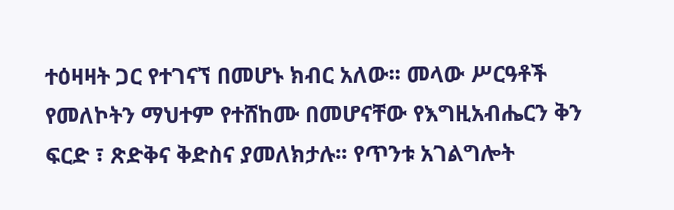ተዕዛዛት ጋር የተገናኘ በመሆኑ ክብር አለው፡፡ መላው ሥርዓቶች የመለኮትን ማህተም የተሸከሙ በመሆናቸው የእግዚአብሔርን ቅን ፍርድ ፣ ጽድቅና ቅድስና ያመለክታሉ፡፡ የጥንቱ አገልግሎት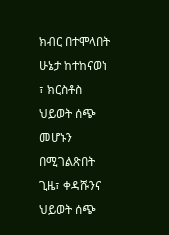ክብር በተሞላበት ሁኔታ ከተከናወነ ፣ ክርስቶስ ህይወት ሰጭ መሆኑን በሚገልጽበት ጊዜ፣ ቀዳሹንና ህይወት ሰጭ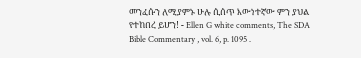መንፈሱን ለሚያምኑ ሁሉ ሲሰጥ እውነተኛው ምን ያህል የተከበረ ይሆን! - Ellen G white comments, The SDA Bible Commentary , vol. 6, p. 1095 .